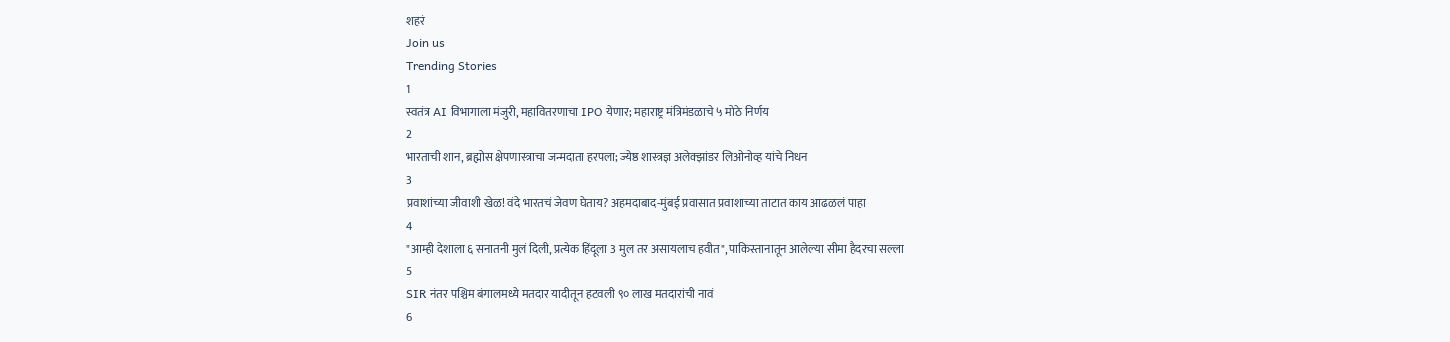शहरं
Join us
Trending Stories
1
स्वतंत्र AI विभागाला मंजुरी, महावितरणाचा IPO येणार; महाराष्ट्र मंत्रिमंडळाचे ५ मोठे निर्णय
2
भारताची शान, ब्रह्मोस क्षेपणास्त्राचा जन्मदाता हरपला; ज्येष्ठ शास्त्रज्ञ अलेक्झांडर लिओनोव्ह यांचे निधन
3
प्रवाशांच्या जीवाशी खेळ! वंदे भारतचं जेवण घेताय? अहमदाबाद-मुंबई प्रवासात प्रवाशाच्या ताटात काय आढळलं पाहा
4
"आम्ही देशाला ६ सनातनी मुलं दिली, प्रत्येक हिंदूला 3 मुल तर असायलाच हवीत", पाकिस्तानातून आलेल्या सीमा हैदरचा सल्ला
5
SIR नंतर पश्चिम बंगालमध्ये मतदार यादीतून हटवली ९० लाख मतदारांची नावं
6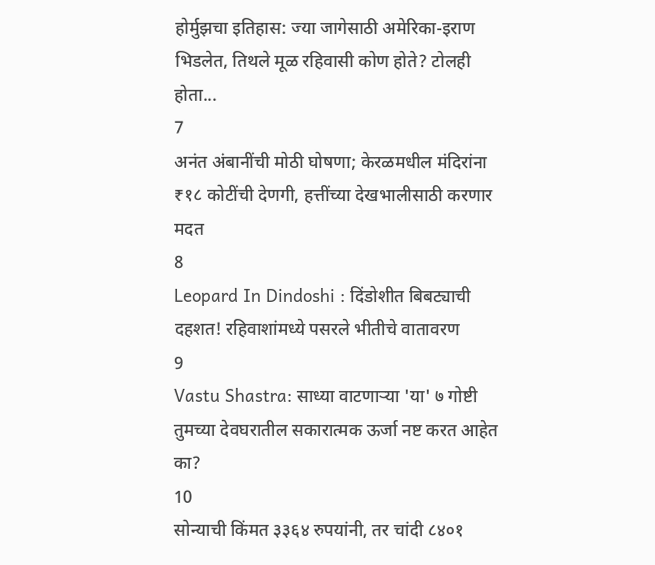होर्मुझचा इतिहास: ज्या जागेसाठी अमेरिका-इराण भिडलेत, तिथले मूळ रहिवासी कोण होते? टोलही होता...
7
अनंत अंबानींची मोठी घोषणा; केरळमधील मंदिरांना ₹१८ कोटींची देणगी, हत्तींच्या देखभालीसाठी करणार मदत
8
Leopard In Dindoshi : दिंडोशीत बिबट्याची दहशत! रहिवाशांमध्ये पसरले भीतीचे वातावरण
9
Vastu Shastra: साध्या वाटणाऱ्या 'या' ७ गोष्टी तुमच्या देवघरातील सकारात्मक ऊर्जा नष्ट करत आहेत का?
10
सोन्याची किंमत ३३६४ रुपयांनी, तर चांदी ८४०१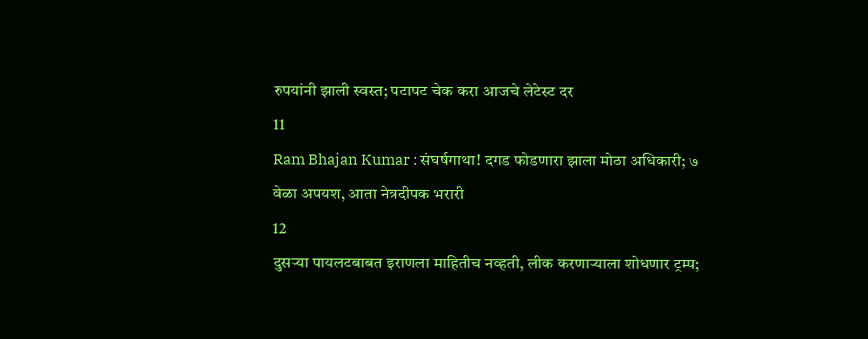रुपयांनी झाली स्वस्त; पटापट चेक करा आजचे लेटेस्ट दर
11
Ram Bhajan Kumar : संघर्षगाथा! दगड फोडणारा झाला मोठा अधिकारी; ७ वेळा अपयश, आता नेत्रदीपक भरारी
12
दुसऱ्या पायलटबाबत इराणला माहितीच नव्हती, लीक करणाऱ्याला शोधणार ट्रम्प;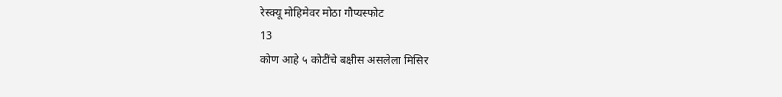रेस्क्यू मोहिमेवर मोठा गौप्यस्फोट
13
कोण आहे ५ कोटींचे बक्षीस असलेला मिसिर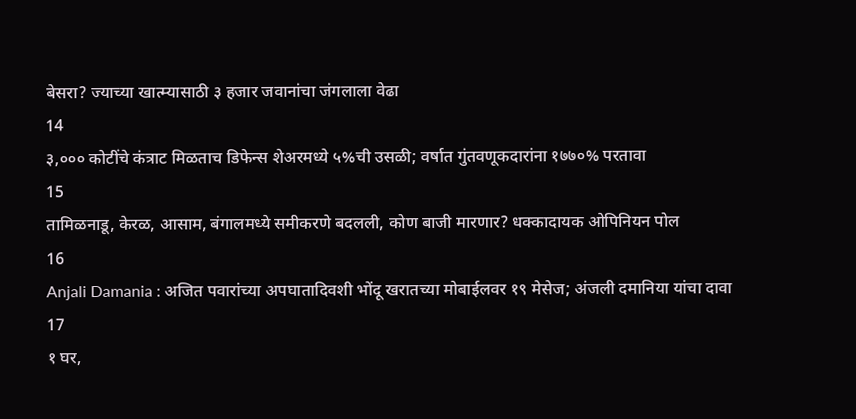बेसरा? ज्याच्या खात्म्यासाठी ३ हजार जवानांचा जंगलाला वेढा
14
३,००० कोटींचे कंत्राट मिळताच डिफेन्स शेअरमध्ये ५%ची उसळी; वर्षात गुंतवणूकदारांना १७७०% परतावा
15
तामिळनाडू, केरळ, आसाम, बंगालमध्ये समीकरणे बदलली, कोण बाजी मारणार? धक्कादायक ओपिनियन पोल
16
Anjali Damania : अजित पवारांच्या अपघातादिवशी भोंदू खरातच्या मोबाईलवर १९ मेसेज; अंजली दमानिया यांचा दावा
17
१ घर,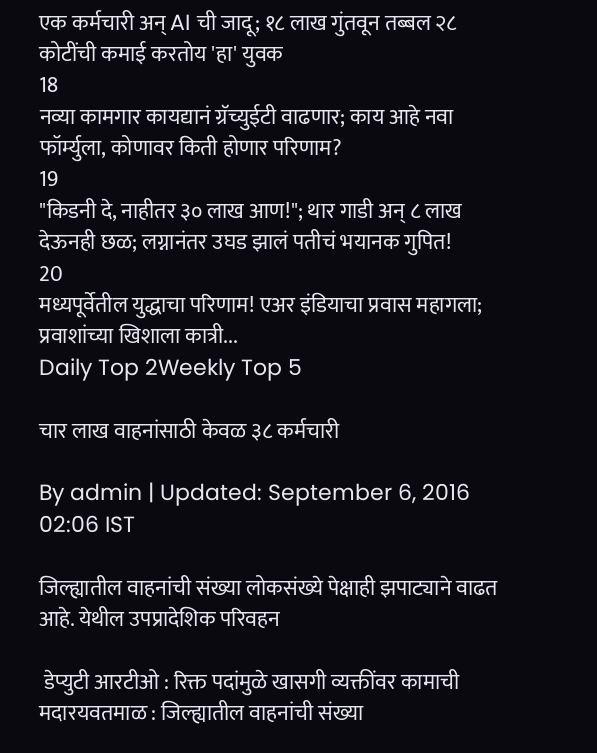एक कर्मचारी अन् AI ची जादू; १८ लाख गुंतवून तब्बल २८ कोटींची कमाई करतोय 'हा' युवक
18
नव्या कामगार कायद्यानं ग्रॅच्युईटी वाढणार; काय आहे नवा फॉर्म्युला, कोणावर किती होणार परिणाम?
19
"किडनी दे, नाहीतर ३० लाख आण!"; थार गाडी अन् ८ लाख देऊनही छळ; लग्नानंतर उघड झालं पतीचं भयानक गुपित!
20
मध्यपूर्वेतील युद्धाचा परिणाम! एअर इंडियाचा प्रवास महागला; प्रवाशांच्या खिशाला कात्री...
Daily Top 2Weekly Top 5

चार लाख वाहनांसाठी केवळ ३८ कर्मचारी

By admin | Updated: September 6, 2016 02:06 IST

जिल्ह्यातील वाहनांची संख्या लोकसंख्ये पेक्षाही झपाट्याने वाढत आहे. येथील उपप्रादेशिक परिवहन

 डेप्युटी आरटीओ : रिक्त पदांमुळे खासगी व्यक्तींवर कामाची मदारयवतमाळ : जिल्ह्यातील वाहनांची संख्या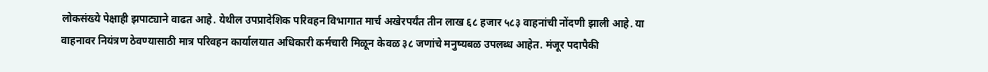लोकसंख्ये पेक्षाही झपाट्याने वाढत आहे. येथील उपप्रादेशिक परिवहन विभागात मार्च अखेरपर्यंत तीन लाख ६८ हजार ५८३ वाहनांची नोंदणी झाली आहे. या वाहनावर नियंत्रण ठेवण्यासाठी मात्र परिवहन कार्यालयात अधिकारी कर्मचारी मिळून केवळ ३८ जणांचे मनुष्यबळ उपलब्ध आहेत. मंजूर पदापैकी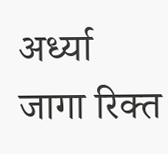अर्ध्या जागा रिक्त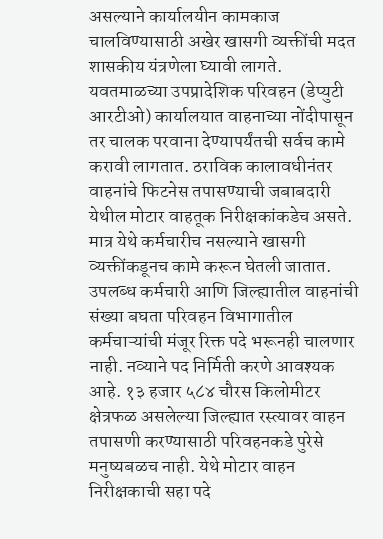असल्याने कार्यालयीन कामकाज चालविण्यासाठी अखेर खासगी व्यक्तींची मदत शासकीय यंत्रणेला घ्यावी लागते. यवतमाळच्या उपप्रादेशिक परिवहन (डेप्युटी आरटीओ) कार्यालयात वाहनाच्या नोंदीपासून तर चालक परवाना देण्यापर्यंतची सर्वच कामे करावी लागतात. ठराविक कालावधीनंतर वाहनांचे फिटनेस तपासण्याची जबाबदारी येथील मोटार वाहतूक निरीक्षकांकडेच असते. मात्र येथे कर्मचारीच नसल्याने खासगी व्यक्तींकडूनच कामे करून घेतली जातात. उपलब्ध कर्मचारी आणि जिल्ह्यातील वाहनांची संख्या बघता परिवहन विभागातील कर्मचाऱ्यांची मंजूर रिक्त पदे भरूनही चालणार नाही. नव्याने पद निर्मिती करणे आवश्यक आहे. १३ हजार ५८४ चौरस किलोमीटर क्षेत्रफळ असलेल्या जिल्ह्यात रस्त्यावर वाहन तपासणी करण्यासाठी परिवहनकडे पुरेसे मनुष्यबळच नाही. येथे मोटार वाहन निरीक्षकाची सहा पदे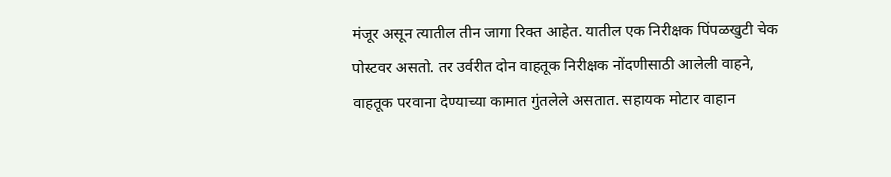मंजूर असून त्यातील तीन जागा रिक्त आहेत. यातील एक निरीक्षक पिंपळखुटी चेक पोस्टवर असतो. तर उर्वरीत दोन वाहतूक निरीक्षक नोंदणीसाठी आलेली वाहने, वाहतूक परवाना देण्याच्या कामात गुंतलेले असतात. सहायक मोटार वाहान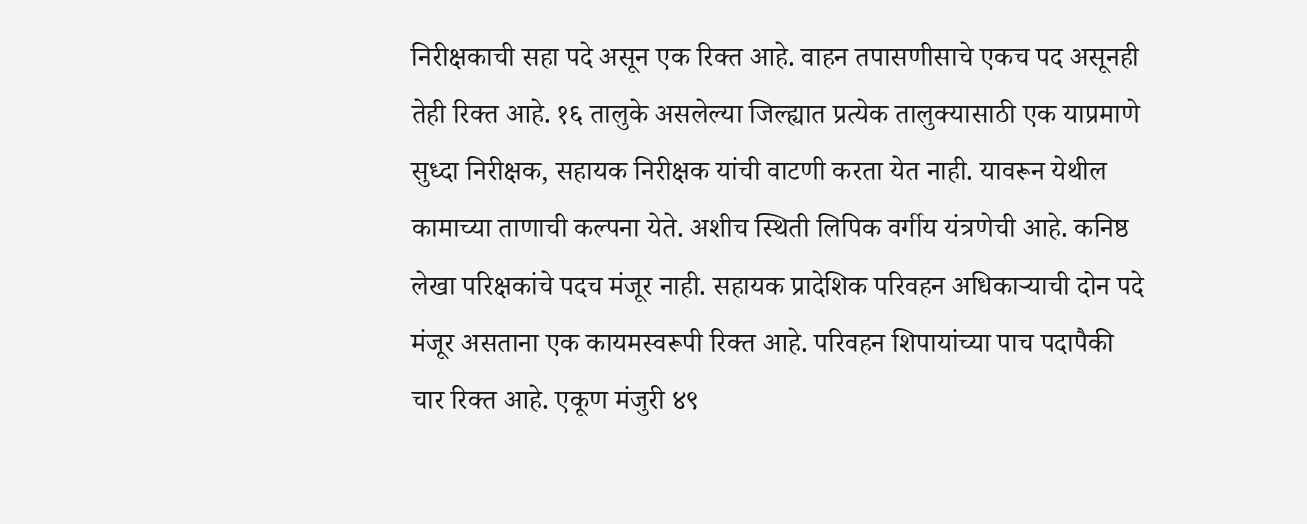निरीक्षकाची सहा पदे असून एक रिक्त आहे. वाहन तपासणीसाचे एकच पद असूनही तेही रिक्त आहे. १६ तालुके असलेल्या जिल्ह्यात प्रत्येक तालुक्यासाठी एक याप्रमाणे सुध्दा निरीक्षक, सहायक निरीक्षक यांची वाटणी करता येत नाही. यावरून येथील कामाच्या ताणाची कल्पना येते. अशीच स्थिती लिपिक वर्गीय यंत्रणेची आहे. कनिष्ठ लेखा परिक्षकांचे पदच मंजूर नाही. सहायक प्रादेशिक परिवहन अधिकाऱ्याची दोन पदे मंजूर असताना एक कायमस्वरूपी रिक्त आहे. परिवहन शिपायांच्या पाच पदापैकी चार रिक्त आहे. एकूण मंजुरी ४९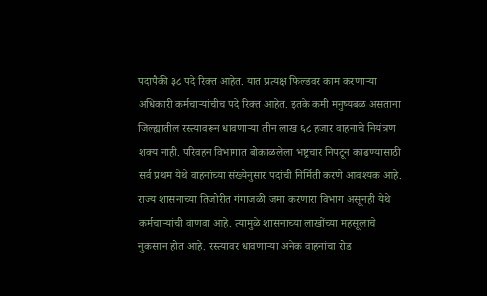पदापैकी ३८ पदे रिक्त आहेत. यात प्रत्यक्ष फिल्डवर काम करणाऱ्या अधिकारी कर्मचाऱ्यांचीच पदे रिक्त आहेत. इतके कमी मनुष्यबळ असताना जिल्ह्यातील रस्त्यावरून धावणाऱ्या तीन लाख ६८ हजार वाहनाचे नियंत्रण शक्य नाही. परिवहन विभागात बोकाळलेला भष्ट्रचार निपटून काढण्यासाठी सर्व प्रथम येथे वाहनांच्या संख्येनुसार पदांची निर्मिती करणे आवश्यक आहे. राज्य शासनाच्या तिजोरीत गंगाजळी जमा करणारा विभाग असूनही येथे कर्मचाऱ्यांची वाणवा आहे. त्यामुळे शासनाच्या लाखोंच्या महसूलाचे नुकसान होत आहे. रस्त्यावर धावणाऱ्या अनेक वाहनांचा रोड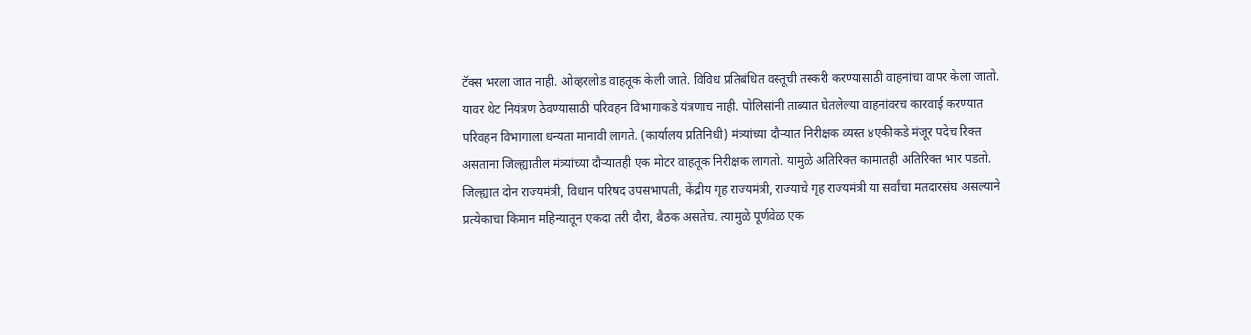टॅक्स भरला जात नाही. ओव्हरलोड वाहतूक केली जाते. विविध प्रतिबंधित वस्तूची तस्करी करण्यासाठी वाहनांचा वापर केला जातो. यावर थेट नियंत्रण ठेवण्यासाठी परिवहन विभागाकडे यंत्रणाच नाही. पोलिसांनी ताब्यात घेतलेल्या वाहनांवरच कारवाई करण्यात परिवहन विभागाला धन्यता मानावी लागते. (कार्यालय प्रतिनिधी) मंत्र्यांच्या दौऱ्यात निरीक्षक व्यस्त ४एकीकडे मंजूर पदेच रिक्त असताना जिल्ह्यातील मंत्र्यांच्या दौऱ्यातही एक मोटर वाहतूक निरीक्षक लागतो. यामुळे अतिरिक्त कामातही अतिरिक्त भार पडतो. जिल्ह्यात दोन राज्यमंत्री, विधान परिषद उपसभापती, केंद्रीय गृह राज्यमंत्री, राज्याचे गृह राज्यमंत्री या सर्वांचा मतदारसंघ असल्याने प्रत्येकाचा किमान महिन्यातून एकदा तरी दौरा, बैठक असतेच. त्यामुळे पूर्णवेळ एक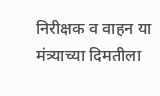निरीक्षक व वाहन या मंत्र्याच्या दिमतीला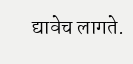द्यावेच लागते.